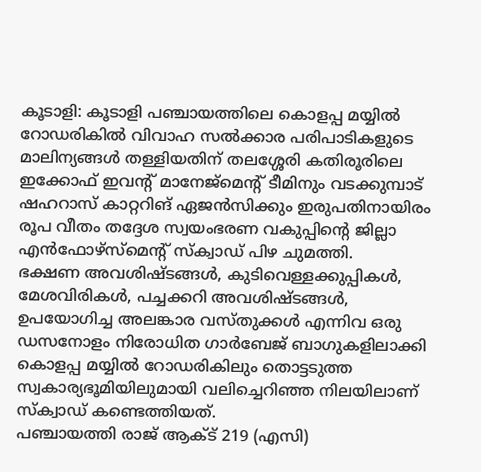കൂടാളി: കൂടാളി പഞ്ചായത്തിലെ കൊളപ്പ മയ്യിൽ റോഡരികിൽ വിവാഹ സൽക്കാര പരിപാടികളുടെ മാലിന്യങ്ങൾ തള്ളിയതിന് തലശ്ശേരി കതിരൂരിലെ ഇക്കോഫ് ഇവന്റ് മാനേജ്മെന്റ് ടീമിനും വടക്കുമ്പാട് ഷഹറാസ് കാറ്ററിങ് ഏജൻസിക്കും ഇരുപതിനായിരം രൂപ വീതം തദ്ദേശ സ്വയംഭരണ വകുപ്പിന്റെ ജില്ലാ എൻഫോഴ്സ്മെന്റ് സ്ക്വാഡ് പിഴ ചുമത്തി.
ഭക്ഷണ അവശിഷ്ടങ്ങൾ, കുടിവെള്ളക്കുപ്പികൾ, മേശവിരികൾ, പച്ചക്കറി അവശിഷ്ടങ്ങൾ, ഉപയോഗിച്ച അലങ്കാര വസ്തുക്കൾ എന്നിവ ഒരു ഡസനോളം നിരോധിത ഗാർബേജ് ബാഗുകളിലാക്കി കൊളപ്പ മയ്യിൽ റോഡരികിലും തൊട്ടടുത്ത സ്വകാര്യഭൂമിയിലുമായി വലിച്ചെറിഞ്ഞ നിലയിലാണ് സ്ക്വാഡ് കണ്ടെത്തിയത്.
പഞ്ചായത്തി രാജ് ആക്ട് 219 (എസി)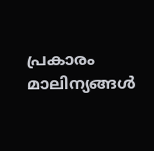പ്രകാരം മാലിന്യങ്ങൾ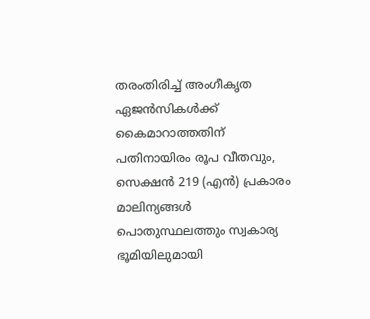തരംതിരിച്ച് അംഗീകൃത ഏജൻസികൾക്ക് കൈമാറാത്തതിന് പതിനായിരം രൂപ വീതവും, സെക്ഷൻ 219 (എൻ) പ്രകാരം മാലിന്യങ്ങൾ പൊതുസ്ഥലത്തും സ്വകാര്യ ഭൂമിയിലുമായി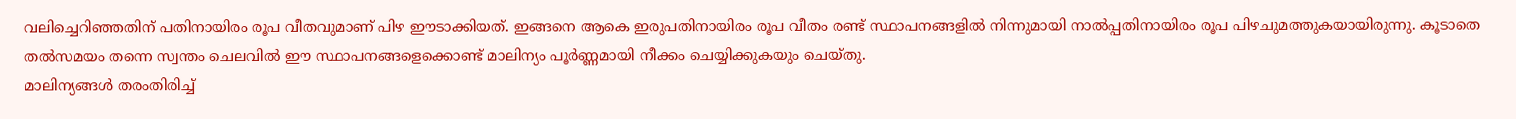വലിച്ചെറിഞ്ഞതിന് പതിനായിരം രൂപ വീതവുമാണ് പിഴ ഈടാക്കിയത്. ഇങ്ങനെ ആകെ ഇരുപതിനായിരം രൂപ വീതം രണ്ട് സ്ഥാപനങ്ങളിൽ നിന്നുമായി നാൽപ്പതിനായിരം രൂപ പിഴചുമത്തുകയായിരുന്നു. കൂടാതെ തൽസമയം തന്നെ സ്വന്തം ചെലവിൽ ഈ സ്ഥാപനങ്ങളെക്കൊണ്ട് മാലിന്യം പൂർണ്ണമായി നീക്കം ചെയ്യിക്കുകയും ചെയ്തു.
മാലിന്യങ്ങൾ തരംതിരിച്ച്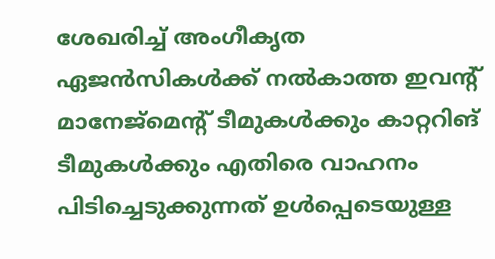ശേഖരിച്ച് അംഗീകൃത ഏജൻസികൾക്ക് നൽകാത്ത ഇവന്റ് മാനേജ്മെന്റ് ടീമുകൾക്കും കാറ്ററിങ് ടീമുകൾക്കും എതിരെ വാഹനം പിടിച്ചെടുക്കുന്നത് ഉൾപ്പെടെയുള്ള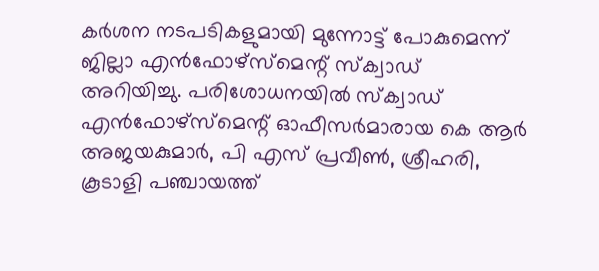കർശന നടപടികളുമായി മുന്നോട്ട് പോകുമെന്ന് ജില്ലാ എൻഫോഴ്സ്മെന്റ് സ്ക്വാഡ് അറിയിച്ചു. പരിശോധനയിൽ സ്ക്വാഡ് എൻഫോഴ്സ്മെന്റ് ഓഫീസർമാരായ കെ ആർ അജയകുമാർ, പി എസ് പ്രവീൺ, ശ്രീഹരി, കൂടാളി പഞ്ചായത്ത്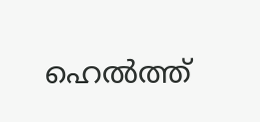ഹെൽത്ത്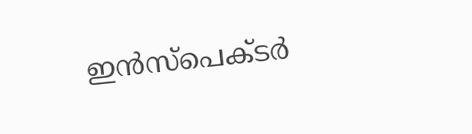ഇൻസ്പെക്ടർ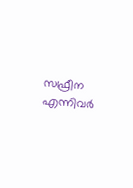സഫ്രീന എന്നിവർ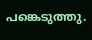പങ്കെടുത്തു.